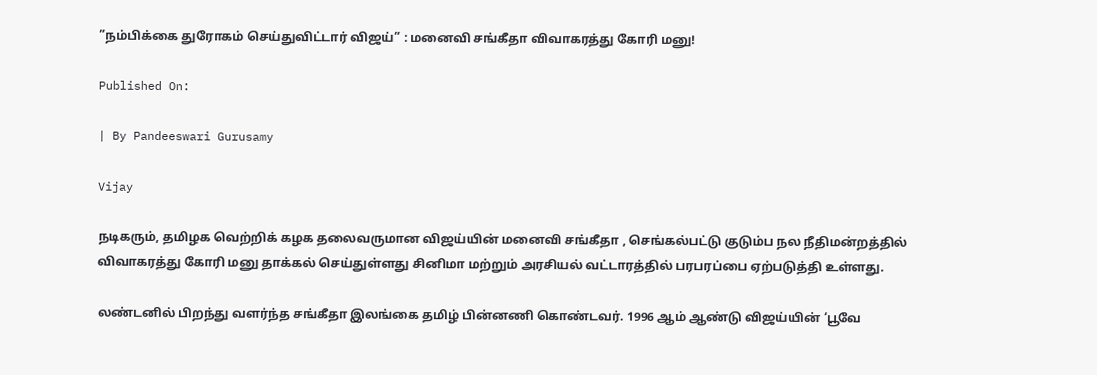”நம்பிக்கை துரோகம் செய்துவிட்டார் விஜய்” : மனைவி சங்கீதா விவாகரத்து கோரி மனு!

Published On:

| By Pandeeswari Gurusamy

Vijay

நடிகரும், தமிழக வெற்றிக் கழக தலைவருமான விஜய்யின் மனைவி சங்கீதா , செங்கல்பட்டு குடும்ப நல நீதிமன்றத்தில் விவாகரத்து கோரி மனு தாக்கல் செய்துள்ளது சினிமா மற்றும் அரசியல் வட்டாரத்தில் பரபரப்பை ஏற்படுத்தி உள்ளது.

லண்டனில் பிறந்து வளர்ந்த சங்கீதா இலங்கை தமிழ் பின்னணி கொண்டவர். 1996 ஆம் ஆண்டு விஜய்யின் ‘பூவே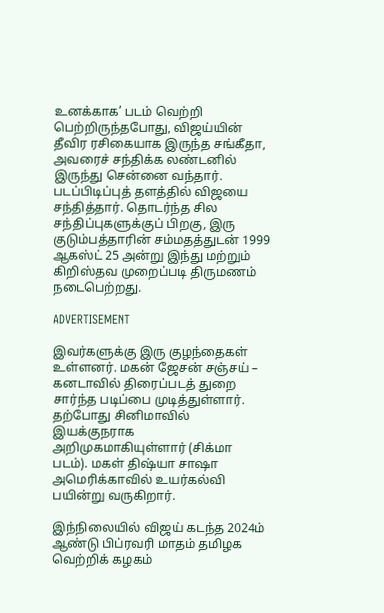உனக்காக’ படம் வெற்றி பெற்றிருந்தபோது, விஜய்யின் தீவிர ரசிகையாக இருந்த சங்கீதா, அவரைச் சந்திக்க லண்டனில் இருந்து சென்னை வந்தார். படப்பிடிப்புத் தளத்தில் விஜயை சந்தித்தார். தொடர்ந்த சில சந்திப்புகளுக்குப் பிறகு, இரு குடும்பத்தாரின் சம்மதத்துடன் 1999 ஆகஸ்ட் 25 அன்று இந்து மற்றும் கிறிஸ்தவ முறைப்படி திருமணம் நடைபெற்றது.

ADVERTISEMENT

இவர்களுக்கு இரு குழந்தைகள் உள்ளனர். மகன் ஜேசன் சஞ்சய் – கனடாவில் திரைப்படத் துறை சார்ந்த படிப்பை முடித்துள்ளார். தற்போது சினிமாவில் இயக்குநராக அறிமுகமாகியுள்ளார் (சிக்மா படம்). மகள் திஷ்யா சாஷா அமெரிக்காவில் உயர்கல்வி பயின்று வருகிறார்.

இந்நிலையில் விஜய் கடந்த 2024ம் ஆண்டு பிப்ரவரி மாதம் தமிழக வெற்றிக் கழகம்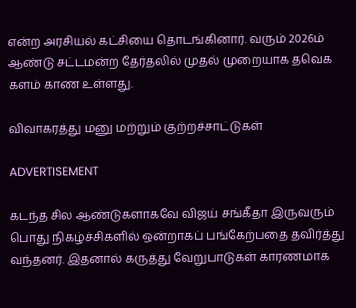என்ற அரசியல் கட்சியை தொடங்கினார். வரும் 2026ம் ஆண்டு சட்டமன்ற தேர்தலில் முதல் முறையாக தவெக களம் காண உள்ளது.

விவாகரத்து மனு மற்றும் குற்றச்சாட்டுகள்

ADVERTISEMENT

கடந்த சில ஆண்டுகளாகவே விஜய் சங்கீதா இருவரும் பொது நிகழ்ச்சிகளில் ஒன்றாகப் பங்கேற்பதை தவிர்த்து வந்தனர். இதனால் கருத்து வேறுபாடுகள் காரணமாக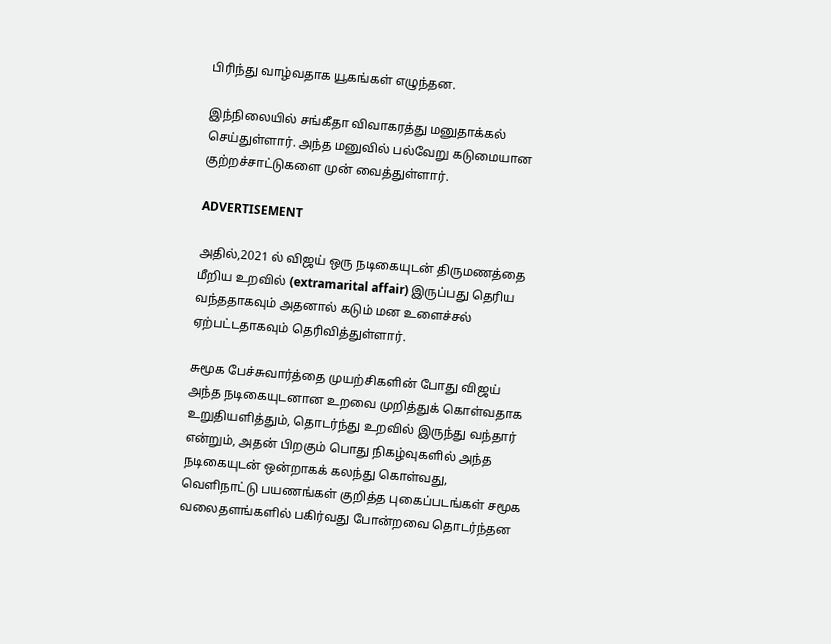பிரிந்து வாழ்வதாக யூகங்கள் எழுந்தன.

இந்நிலையில் சங்கீதா விவாகரத்து மனுதாக்கல் செய்துள்ளார். அந்த மனுவில் பல்வேறு கடுமையான குற்றச்சாட்டுகளை முன் வைத்துள்ளார்.

ADVERTISEMENT

அதில்,2021 ல் விஜய் ஒரு நடிகையுடன் திருமணத்தை மீறிய உறவில் (extramarital affair) இருப்பது தெரிய வந்ததாகவும் அதனால் கடும் மன உளைச்சல் ஏற்பட்டதாகவும் தெரிவித்துள்ளார்.

சுமூக பேச்சுவார்த்தை முயற்சிகளின் போது விஜய் அந்த நடிகையுடனான உறவை முறித்துக் கொள்வதாக உறுதியளித்தும், தொடர்ந்து உறவில் இருந்து வந்தார் என்றும், அதன் பிறகும் பொது நிகழ்வுகளில் அந்த நடிகையுடன் ஒன்றாகக் கலந்து கொள்வது, வெளிநாட்டு பயணங்கள் குறித்த புகைப்படங்கள் சமூக வலைதளங்களில் பகிர்வது போன்றவை தொடர்ந்தன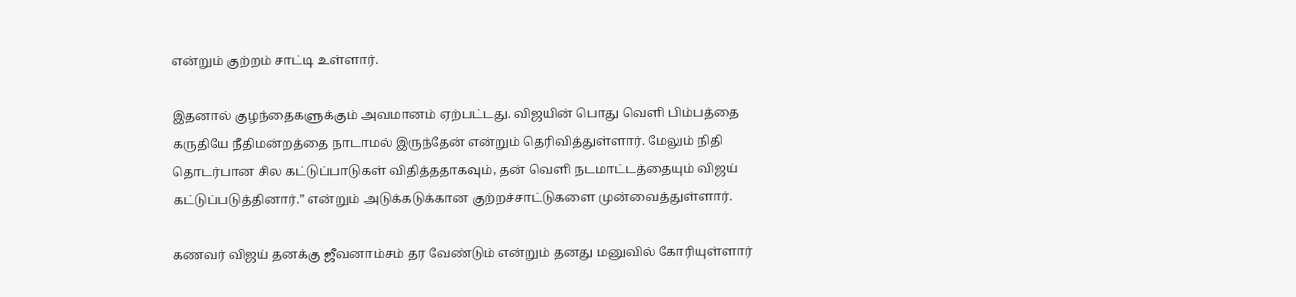என்றும் குற்றம் சாட்டி உள்ளார்.

இதனால் குழந்தைகளுக்கும் அவமானம் ஏற்பட்டது. விஜயின் பொது வெளி பிம்பத்தை கருதியே நீதிமன்றத்தை நாடாமல் இருந்தேன் என்றும் தெரிவித்துள்ளார். மேலும் நிதி தொடர்பான சில கட்டுப்பாடுகள் விதித்ததாகவும், தன் வெளி நடமாட்டத்தையும் விஜய் கட்டுப்படுத்தினார்.” என்றும் அடுக்கடுக்கான குற்றச்சாட்டுகளை முன்வைத்துள்ளார்.

கணவர் விஜய் தனக்கு ஜீவனாம்சம் தர வேண்டும் என்றும் தனது மனுவில் கோரியுள்ளார்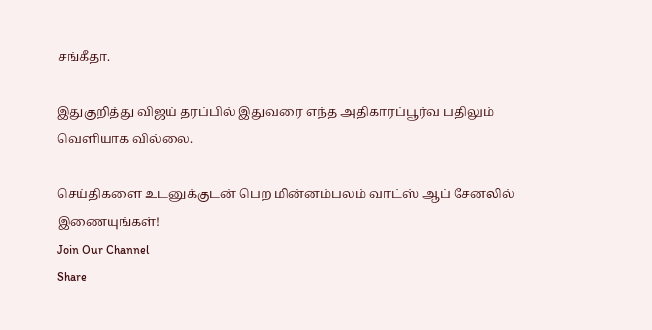சங்கீதா.

இதுகுறித்து விஜய் தரப்பில் இதுவரை எந்த அதிகாரப்பூர்வ பதிலும் வெளியாக வில்லை.

செய்திகளை உடனுக்குடன் பெற மின்னம்பலம் வாட்ஸ் ஆப் சேனலில் இணையுங்கள்!
Join Our Channel
Share